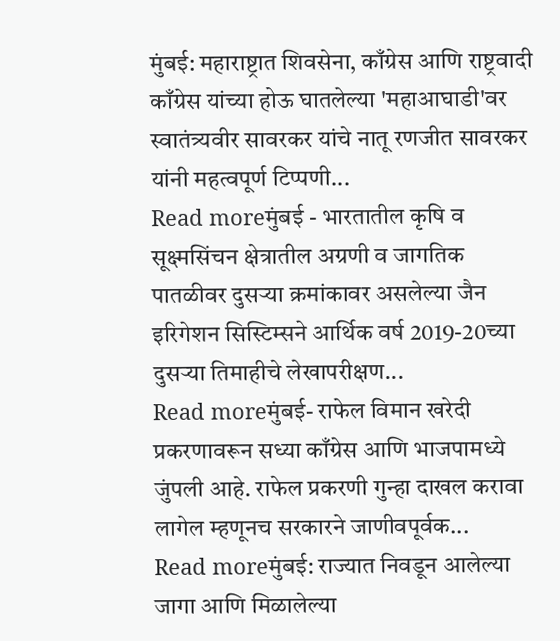मुंबई: महाराष्ट्रात शिवसेना, काँग्रेस आणि राष्ट्रवादी काँग्रेस यांच्या होऊ घातलेल्या 'महाआघाडी'वर स्वातंत्र्यवीर सावरकर यांचे नातू रणजीत सावरकर यांनी महत्वपूर्ण टिप्पणी...
Read moreमुंबई - भारतातील कृषि व सूक्ष्मसिंचन क्षेत्रातील अग्रणी व जागतिक पातळीवर दुसऱ्या क्रमांकावर असलेल्या जैन इरिगेशन सिस्टिम्सने आर्थिक वर्ष 2019-20च्या दुसऱ्या तिमाहीचे लेखापरीक्षण...
Read moreमुंबई- राफेल विमान खरेदी प्रकरणावरून सध्या काँग्रेस आणि भाजपामध्ये जुंपली आहे. राफेल प्रकरणी गुन्हा दाखल करावा लागेल म्हणूनच सरकारने जाणीवपूर्वक...
Read moreमुंबई: राज्यात निवडून आलेल्या जागा आणि मिळालेल्या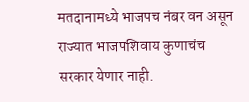मतदानामध्ये भाजपच नंबर वन असून राज्यात भाजपशिवाय कुणाचंच सरकार येणार नाही.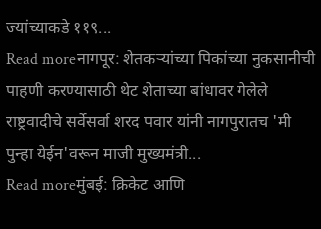ज्यांच्याकडे ११९...
Read moreनागपूर: शेतकऱ्यांच्या पिकांच्या नुकसानीची पाहणी करण्यासाठी थेट शेताच्या बांधावर गेलेले राष्ट्रवादीचे सर्वेसर्वा शरद पवार यांनी नागपुरातच 'मी पुन्हा येईन'वरून माजी मुख्यमंत्री...
Read moreमुंबई: क्रिकेट आणि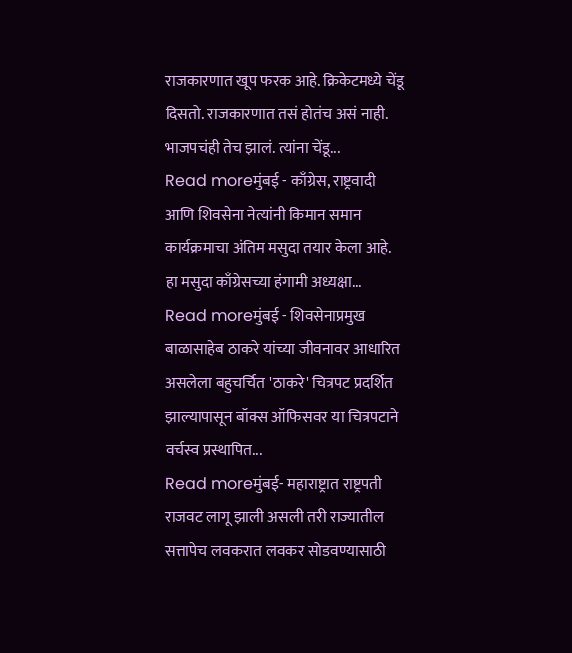राजकारणात खूप फरक आहे. क्रिकेटमध्ये चेंडू दिसतो. राजकारणात तसं होतंच असं नाही. भाजपचंही तेच झालं. त्यांना चेंडू...
Read moreमुंबई - काँग्रेस, राष्ट्रवादी आणि शिवसेना नेत्यांनी किमान समान कार्यक्रमाचा अंतिम मसुदा तयार केला आहे. हा मसुदा काँग्रेसच्या हंगामी अध्यक्षा...
Read moreमुंबई - शिवसेनाप्रमुख बाळासाहेब ठाकरे यांच्या जीवनावर आधारित असलेला बहुचर्चित 'ठाकरे' चित्रपट प्रदर्शित झाल्यापासून बॉक्स ऑफिसवर या चित्रपटाने वर्चस्व प्रस्थापित...
Read moreमुंबई- महाराष्ट्रात राष्ट्रपती राजवट लागू झाली असली तरी राज्यातील सत्तापेच लवकरात लवकर सोडवण्यासाठी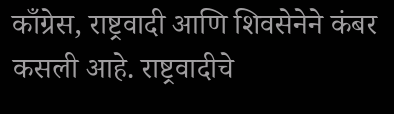काँग्रेस, राष्ट्रवादी आणि शिवसेनेने कंबर कसली आहे. राष्ट्रवादीचे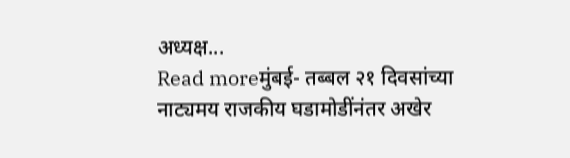अध्यक्ष...
Read moreमुंबई- तब्बल २१ दिवसांच्या नाट्यमय राजकीय घडामोडींनंतर अखेर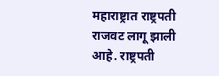महाराष्ट्रात राष्ट्रपती राजवट लागू झाली आहे. राष्ट्रपती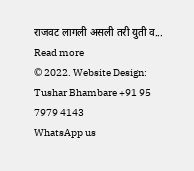राजवट लागली असली तरी युती व...
Read more
© 2022. Website Design: Tushar Bhambare +91 95 7979 4143
WhatsApp us